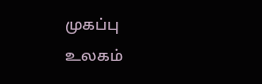முகப்பு
உலகம்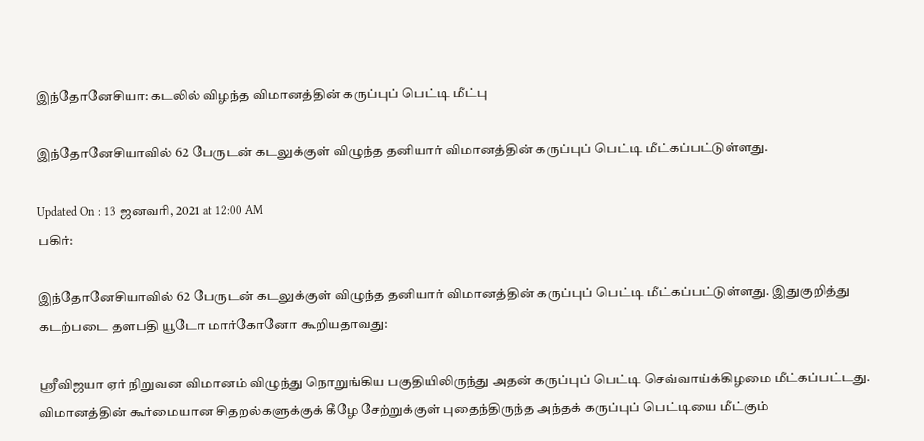இந்தோனேசியா: கடலில் விழந்த விமானத்தின் கருப்புப் பெட்டி மீட்பு

இந்தோனேசியாவில் 62 பேருடன் கடலுக்குள் விழுந்த தனியார் விமானத்தின் கருப்புப் பெட்டி மீட்கப்பட்டுள்ளது.

Updated On : 13 ஜனவரி, 2021 at 12:00 AM
பகிர்:

இந்தோனேசியாவில் 62 பேருடன் கடலுக்குள் விழுந்த தனியார் விமானத்தின் கருப்புப் பெட்டி மீட்கப்பட்டுள்ளது. இதுகுறித்து கடற்படை தளபதி யூடோ மார்கோனோ கூறியதாவது:

ஸ்ரீவிஜயா ஏர் நிறுவன விமானம் விழுந்து நொறுங்கிய பகுதியிலிருந்து அதன் கருப்புப் பெட்டி செவ்வாய்க்கிழமை மீட்கப்பட்டது. விமானத்தின் கூர்மையான சிதறல்களுக்குக் கீழே சேற்றுக்குள் புதைந்திருந்த அந்தக் கருப்புப் பெட்டியை மீட்கும்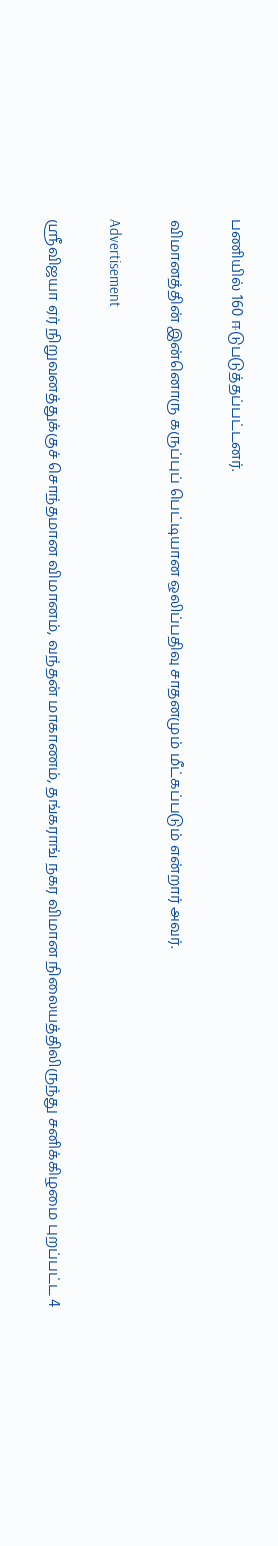பணியில் 160 ஈடுபடுத்தப்பட்டனர்.

விமானத்தின் இன்னொரு கருப்புப் பெட்டியான ஒலிப்பதிவு சாதனமும் மீட்கப்படும் என்றார் அவர்.

Advertisement

ஸ்ரீவிஜயா ஏர் நிறுவனத்துக்குச் சொந்தமான விமானம், வந்தன் மாகாணம், தங்கராங் நகர விமான நிலையத்திலிருந்து சனிக்கிழமை புறப்பட்ட 4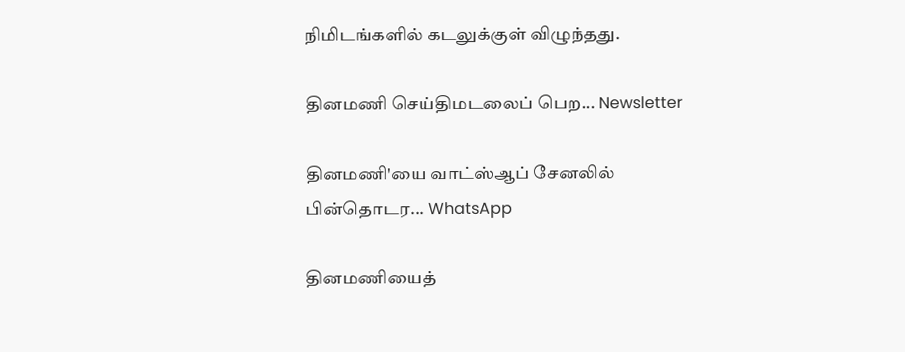நிமிடங்களில் கடலுக்குள் விழுந்தது.

தினமணி செய்திமடலைப் பெற... Newsletter

தினமணி'யை வாட்ஸ்ஆப் சேனலில் பின்தொடர... WhatsApp

தினமணியைத்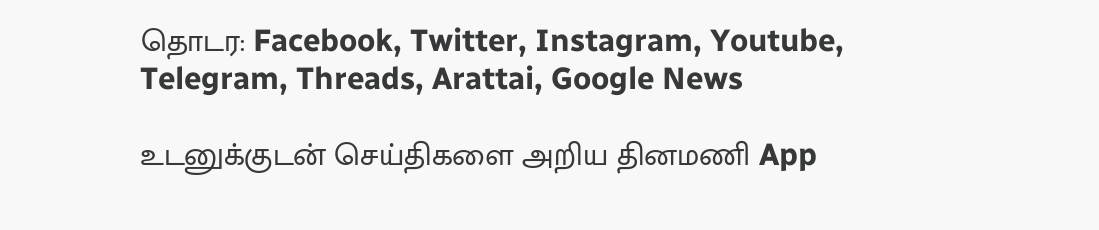தொடர: Facebook, Twitter, Instagram, Youtube, Telegram, Threads, Arattai, Google News

உடனுக்குடன் செய்திகளை அறிய தினமணி App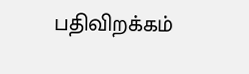பதிவிறக்கம்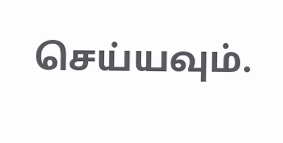செய்யவும்.